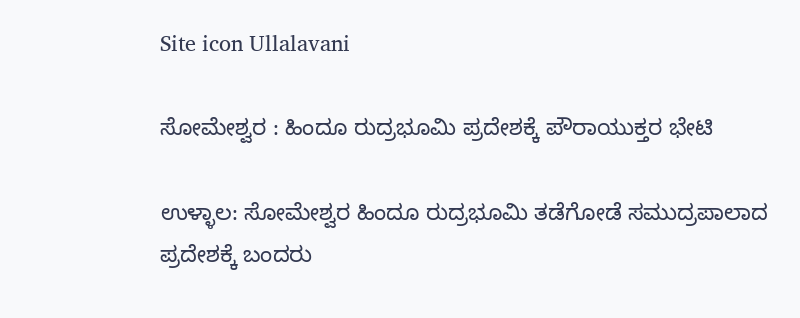Site icon Ullalavani

ಸೋಮೇಶ್ವರ : ಹಿಂದೂ ರುದ್ರಭೂಮಿ ಪ್ರದೇಶಕ್ಕೆ ಪೌರಾಯುಕ್ತರ ಭೇಟಿ

ಉಳ್ಳಾಲ: ಸೋಮೇಶ್ವರ ಹಿಂದೂ ರುದ್ರಭೂಮಿ ತಡೆಗೋಡೆ ಸಮುದ್ರಪಾಲಾದ ಪ್ರದೇಶಕ್ಕೆ ಬಂದರು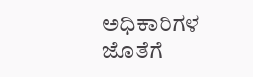ಅಧಿಕಾರಿಗಳ ಜೊತೆಗೆ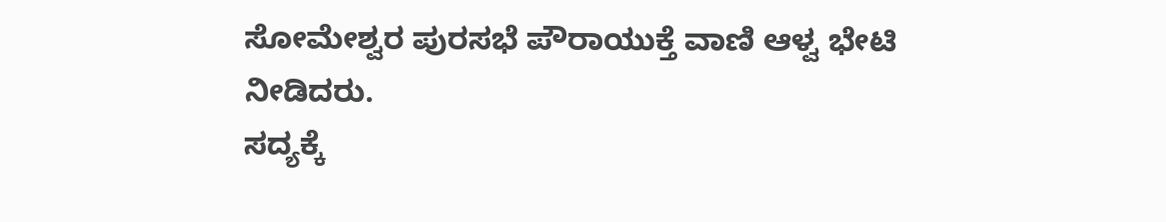ಸೋಮೇಶ್ವರ ಪುರಸಭೆ ಪೌರಾಯುಕ್ತೆ ವಾಣಿ ಆಳ್ವ ಭೇಟಿ ನೀಡಿದರು.
ಸದ್ಯಕ್ಕೆ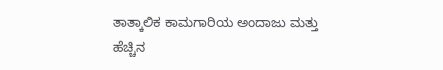ತಾತ್ಕಾಲಿಕ ಕಾಮಗಾರಿಯ ಅಂದಾಜು ಮತ್ತು ಹೆಚ್ಚಿನ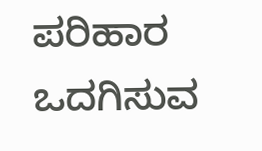ಪರಿಹಾರ ಒದಗಿಸುವ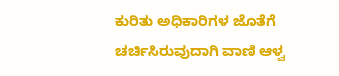ಕುರಿತು ಅಧಿಕಾರಿಗಳ ಜೊತೆಗೆ ಚರ್ಚಿಸಿರುವುದಾಗಿ ವಾಣಿ ಆಳ್ವ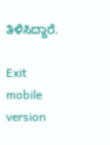ತಿಳಿಸಿದ್ದಾರೆ.

Exit mobile version